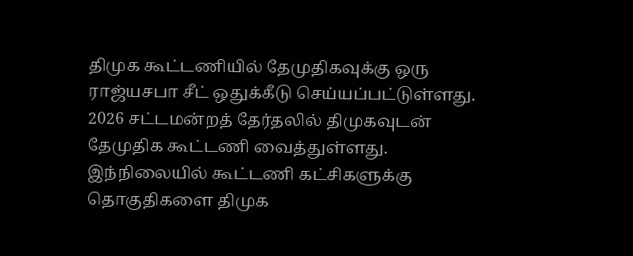திமுக கூட்டணியில் தேமுதிகவுக்கு ஒரு ராஜ்யசபா சீட் ஒதுக்கீடு செய்யப்பட்டுள்ளது.
2026 சட்டமன்றத் தேர்தலில் திமுகவுடன் தேமுதிக கூட்டணி வைத்துள்ளது. இந்நிலையில் கூட்டணி கட்சிகளுக்கு தொகுதிகளை திமுக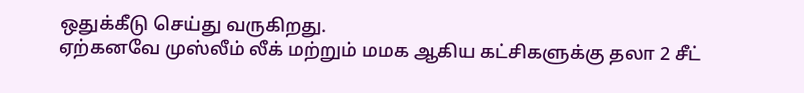ஒதுக்கீடு செய்து வருகிறது.
ஏற்கனவே முஸ்லீம் லீக் மற்றும் மமக ஆகிய கட்சிகளுக்கு தலா 2 சீட்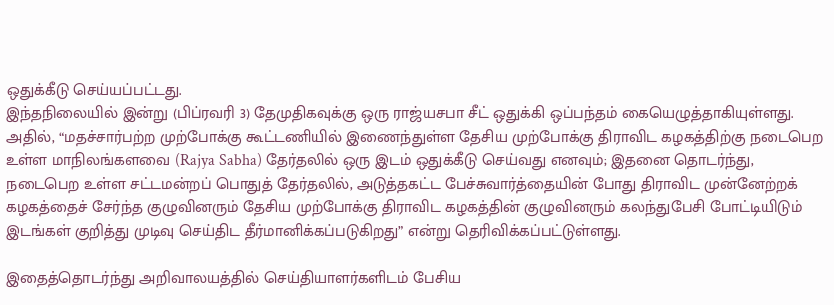ஒதுக்கீடு செய்யப்பட்டது.
இந்தநிலையில் இன்று (பிப்ரவரி 3) தேமுதிகவுக்கு ஒரு ராஜ்யசபா சீட் ஒதுக்கி ஒப்பந்தம் கையெழுத்தாகியுள்ளது.
அதில், “மதச்சார்பற்ற முற்போக்கு கூட்டணியில் இணைந்துள்ள தேசிய முற்போக்கு திராவிட கழகத்திற்கு நடைபெற உள்ள மாநிலங்களவை (Rajya Sabha) தேர்தலில் ஒரு இடம் ஒதுக்கீடு செய்வது எனவும்; இதனை தொடர்ந்து, நடைபெற உள்ள சட்டமன்றப் பொதுத் தேர்தலில், அடுத்தகட்ட பேச்சுவார்த்தையின் போது திராவிட முன்னேற்றக் கழகத்தைச் சேர்ந்த குழுவினரும் தேசிய முற்போக்கு திராவிட கழகத்தின் குழுவினரும் கலந்துபேசி போட்டியிடும் இடங்கள் குறித்து முடிவு செய்திட தீர்மானிக்கப்படுகிறது” என்று தெரிவிக்கப்பட்டுள்ளது.

இதைத்தொடர்ந்து அறிவாலயத்தில் செய்தியாளர்களிடம் பேசிய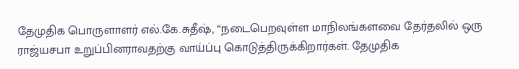தேமுதிக பொருளாளர் எல்.கே.சுதீஷ், “நடைபெறவுள்ள மாநிலங்களவை தேர்தலில் ஒரு ராஜ்யசபா உறுப்பினராவதற்கு வாய்ப்பு கொடுத்திருக்கிறார்கள். தேமுதிக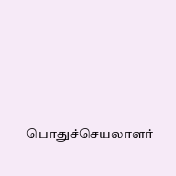பொதுச்செயலாளர்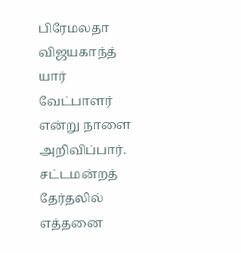பிரேமலதா விஜயகாந்த் யார் வேட்பாளர் என்று நாளை அறிவிப்பார். சட்டமன்றத் தேர்தலில் எத்தனை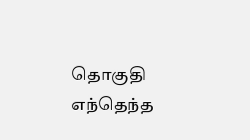தொகுதி எந்தெந்த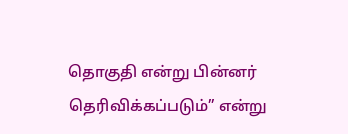தொகுதி என்று பின்னர் தெரிவிக்கப்படும்” என்று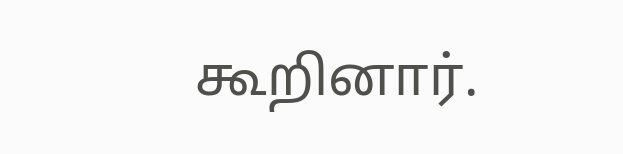கூறினார்.